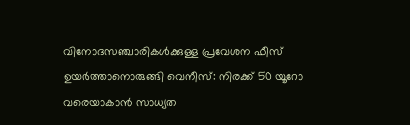വിനോദസഞ്ചാരികൾക്കുള്ള പ്രവേശന ഫീസ്‌ ഉയർത്താനൊരുങ്ങി വെനീസ്: നിരക്ക് 50 യൂറോ വരെയാകാൻ സാധ്യത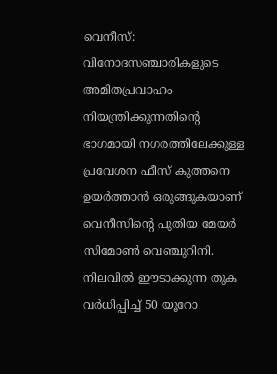വെനീസ്: വിനോദസഞ്ചാരികളുടെ അമിതപ്രവാഹം നിയന്ത്രിക്കുന്നതിന്റെ ഭാഗമായി നഗരത്തിലേക്കുള്ള പ്രവേശന ഫീസ്‌ കുത്തനെ ഉയർത്താൻ ഒരുങ്ങുകയാണ് വെനീസിന്റെ പുതിയ മേയർ സിമോൺ വെഞ്ചുറിനി. നിലവിൽ ഈടാക്കുന്ന തുക വർധിപ്പിച്ച് 50 യൂറോ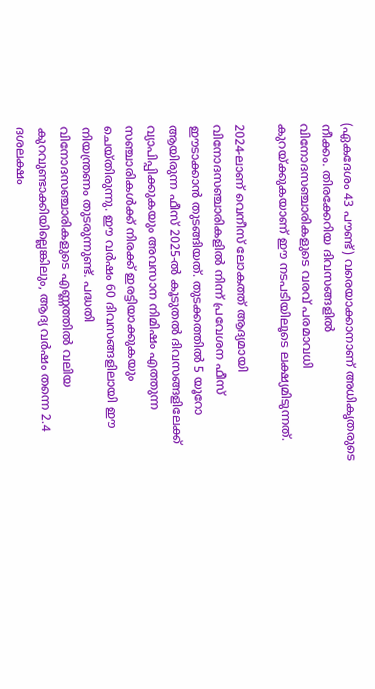(ഏകദേശം 43 പൗണ്ട്) വരെയാക്കാനാണ് അധികൃതരുടെ നീക്കം. തിരക്കേറിയ ദിവസങ്ങളിൽ വിനോദസഞ്ചാരികളുടെ വരവ് പരമാവധി കുറയ്ക്കുകയാണ് ഈ നടപടിയിലൂടെ ലക്ഷ്യമിടുന്നത്.

2024-ലാണ് വെനീസ് ലോകത്ത് ആദ്യമായി വിനോദസഞ്ചാരികളിൽ നിന്ന് പ്രവേശന ഫീസ്‌ ഈടാക്കാൻ തുടങ്ങിയത്. തുടക്കത്തിൽ 5 യൂറോ ആയിരുന്ന ഫീസ്‌ 2025-ൽ കൂടുതൽ ദിവസങ്ങളിലേക്ക് വ്യാപിപ്പിക്കുകയും അവസാന നിമിഷം എത്തുന്ന സഞ്ചാരികൾക്ക് നിരക്ക് ഇരട്ടിയാക്കുകയും ചെയ്തിരുന്നു. ഈ വർഷം 60 ദിവസങ്ങളിലായി ഈ നിയന്ത്രണം തുടരുന്നുണ്ട്. പദ്ധതി വിനോദസഞ്ചാരികളുടെ എണ്ണത്തിൽ വലിയ കുറവുണ്ടാക്കിയില്ലെങ്കിലും, ആദ്യ വർഷം തന്നെ 2.4 ദശലക്ഷം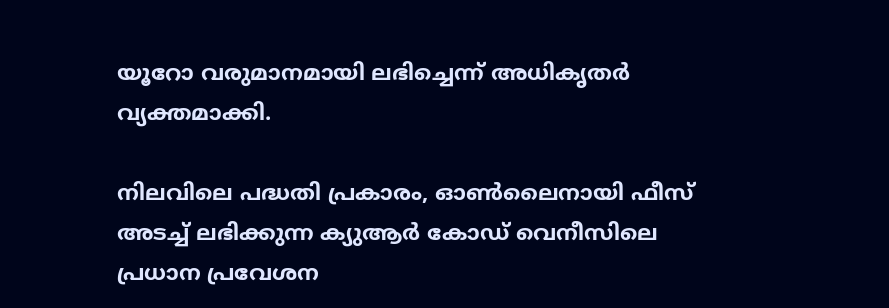യൂറോ വരുമാനമായി ലഭിച്ചെന്ന് അധികൃതർ വ്യക്തമാക്കി.

നിലവിലെ പദ്ധതി പ്രകാരം, ഓൺലൈനായി ഫീസ്‌ അടച്ച് ലഭിക്കുന്ന ക്യുആർ കോഡ് വെനീസിലെ പ്രധാന പ്രവേശന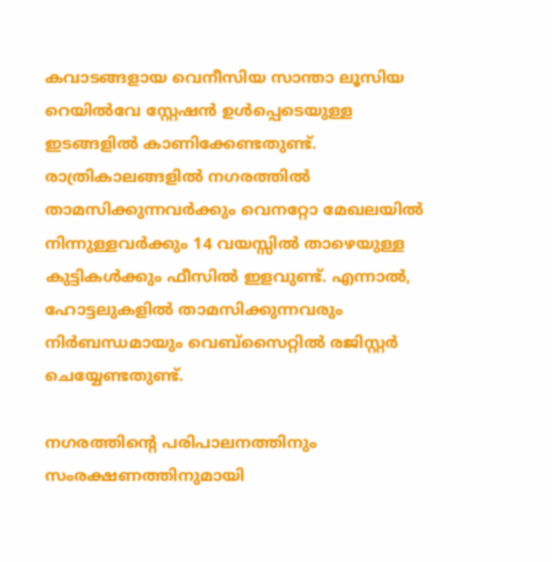കവാടങ്ങളായ വെനീസിയ സാന്താ ലൂസിയ റെയിൽവേ സ്റ്റേഷൻ ഉൾപ്പെടെയുള്ള ഇടങ്ങളിൽ കാണിക്കേണ്ടതുണ്ട്. രാത്രികാലങ്ങളിൽ നഗരത്തിൽ താമസിക്കുന്നവർക്കും വെനറ്റോ മേഖലയിൽ നിന്നുള്ളവർക്കും 14 വയസ്സിൽ താഴെയുള്ള കുട്ടികൾക്കും ഫീസിൽ ഇളവുണ്ട്. എന്നാൽ, ഹോട്ടലുകളിൽ താമസിക്കുന്നവരും നിർബന്ധമായും വെബ്സൈറ്റിൽ രജിസ്റ്റർ ചെയ്യേണ്ടതുണ്ട്.

നഗരത്തിന്റെ പരിപാലനത്തിനും സംരക്ഷണത്തിനുമായി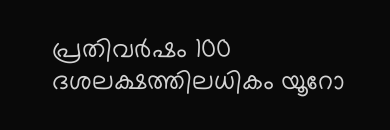പ്രതിവർഷം 100 ദശലക്ഷത്തിലധികം യൂറോ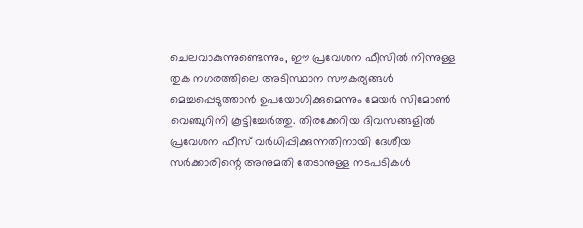ചെലവാകുന്നുണ്ടെന്നും, ഈ പ്രവേശന ഫീസിൽ നിന്നുള്ള തുക നഗരത്തിലെ അടിസ്ഥാന സൗകര്യങ്ങൾ മെച്ചപ്പെടുത്താൻ ഉപയോഗിക്കുമെന്നും മേയർ സിമോൺ വെഞ്ചുറിനി കൂട്ടിച്ചേർത്തു. തിരക്കേറിയ ദിവസങ്ങളിൽ പ്രവേശന ഫീസ്‌ വർധിപ്പിക്കുന്നതിനായി ദേശീയ സർക്കാരിന്റെ അനുമതി തേടാനുള്ള നടപടികൾ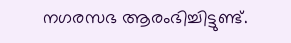നഗരസഭ ആരംഭിച്ചിട്ടുണ്ട്.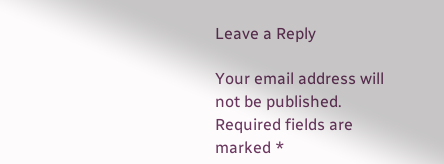Leave a Reply

Your email address will not be published. Required fields are marked *